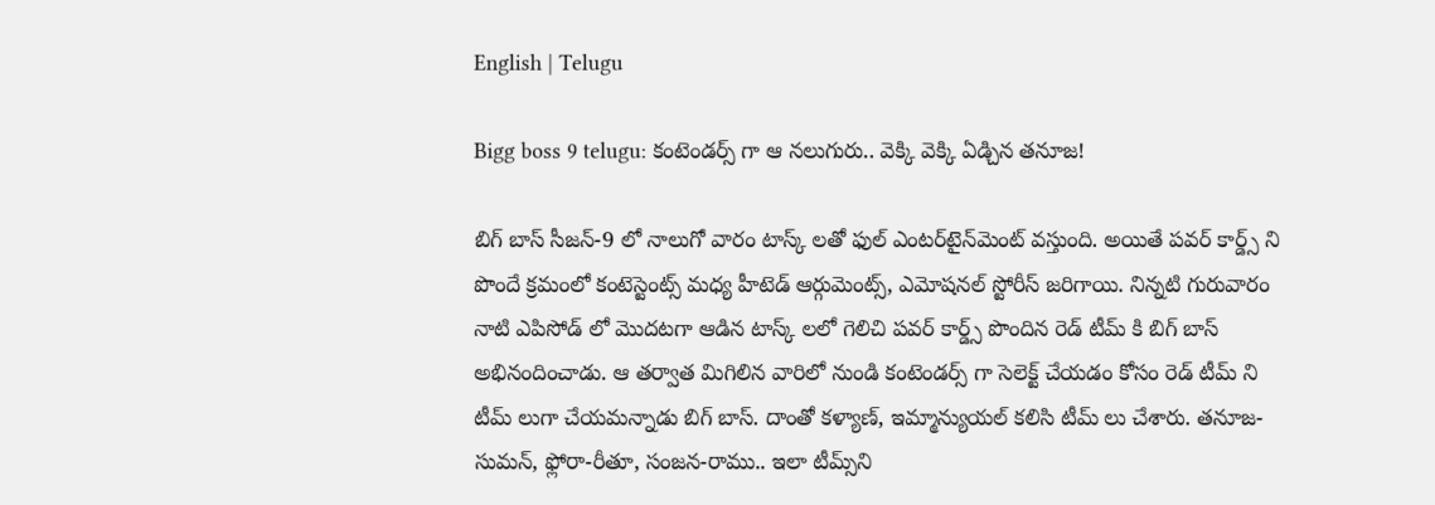English | Telugu

Bigg boss 9 telugu: కంటెండర్స్ గా ఆ నలుగురు.. వెక్కి వెక్కి ఏడ్చిన తనూజ!

బిగ్ బాస్ సీజన్-9 లో నాలుగో వారం టాస్క్ లతో ఫుల్ ఎంటర్‌టైన్‌మెంట్ వస్తుంది. అయితే పవర్ కార్డ్స్ ని పొందే క్రమంలో కంటెస్టెంట్స్ మధ్య హీటెడ్ ఆర్గుమెంట్స్, ఎమోషనల్ స్టోరీస్ జరిగాయి. నిన్నటి గురువారం నాటి ఎపిసోడ్ లో మొదటగా ఆడిన టాస్క్ లలో గెలిచి పవర్ కార్డ్స్ పొందిన రెడ్ టీమ్ కి బిగ్ బాస్ అభినందించాడు. ఆ తర్వాత మిగిలిన వారిలో నుండి కంటెండర్స్ గా సెలెక్ట్ చేయడం కోసం రెడ్ టీమ్ ని టీమ్ లుగా చేయమన్నాడు బిగ్ బాస్. దాంతో కళ్యాణ్, ఇమ్మాన్యుయల్ కలిసి టీమ్ లు చేశారు. తనూజ-సుమన్, ఫ్లోరా-రీతూ, సంజన-రాము.. ఇలా టీమ్స్‌ని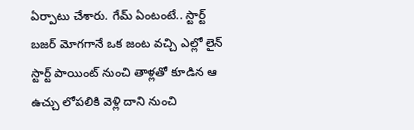ఏర్పాటు చేశారు. గేమ్ ఏంటంటే.. స్టార్ట్ బజర్ మోగగానే ఒక జంట వచ్చి ఎల్లో లైన్ స్టార్ట్ పాయింట్ నుంచి తాళ్లతో కూడిన ఆ ఉచ్చు లోపలికి వెళ్లి దాని నుంచి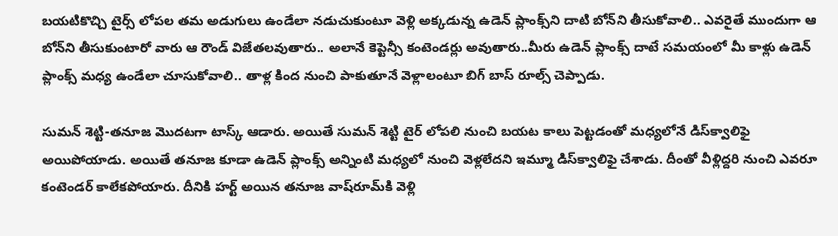బయటికొచ్చి టైర్స్ లోపల తమ అడుగులు ఉండేలా నడుచుకుంటూ వెళ్లి అక్కడున్న ఉడెన్ ప్లాంక్స్‌ని దాటి బోన్‌ని తీసుకోవాలి.. ఎవరైతే ముందుగా ఆ బోన్‌ని తీసుకుంటారో వారు ఆ రౌండ్ విజేతలవుతారు.. అలానే కెప్టెన్సీ కంటెండర్లు అవుతారు..మీరు ఉడెన్ ప్లాంక్స్ దాటే సమయంలో మీ కాళ్లు ఉడెన్ ప్లాంక్స్ మధ్య ఉండేలా చూసుకోవాలి.. తాళ్ల కింద నుంచి పాకుతూనే వెళ్లాలంటూ బిగ్ బాస్ రూల్స్ చెప్పాడు.

సుమన్ శెట్టి-తనూజ మొదటగా టాస్క్ ఆడారు. అయితే సుమన్ శెట్టి టైర్ లోపలి నుంచి బయట కాలు పెట్టడంతో మధ్యలోనే డిస్‌క్వాలిఫై అయిపోయాడు. అయితే తనూజ కూడా ఉడెన్ ప్లాంక్స్ అన్నింటి మధ్యలో నుంచి వెళ్లలేదని ఇమ్మూ డిస్‌క్వాలిఫై చేశాడు. దీంతో వీళ్లిద్దరి నుంచి ఎవరూ కంటెండర్‌ కాలేకపోయారు. దీనికి హర్ట్ అయిన తనూజ వాష్‌రూమ్‌కి వెళ్లి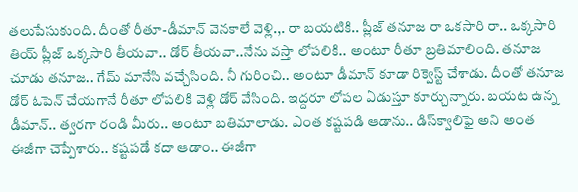తలుపేసుకుంది. దీంతో రీతూ-డీమాన్ వెనకాలే వెళ్లి.,. రా బయటికి.. ప్లీజ్ తనూజ రా ఒకసారి రా.. ఒక్కసారి తియ్ ప్లీజ్ ఒక్కసారి తీయవా.. డోర్ తీయవా..నేను వస్తా లోపలికి.. అంటూ రీతూ బ్రతిమాలింది. తనూజ చూడు తనూజ.. గేమ్ మానేసి వచ్చేసింది. నీ గురించి.. అంటూ డీమాన్ కూడా రిక్వెస్ట్ చేశాడు. దీంతో తనూజ డోర్ ఓపెన్ చేయగానే రీతూ లోపలికి వెళ్లి డోర్ వేసింది. ఇద్దరూ లోపల ఏడుస్తూ కూర్చున్నారు. బయట ఉన్న డీమాన్.. త్వరగా రండి మీరు.. అంటూ బతిమాలాడు. ఎంత కష్టపడి ఆడాను.. డిస్‌క్వాలిఫై అని అంత ఈజీగా చెప్పేశారు.. కష్టపడే కదా ఆడాం.. ఈజీగా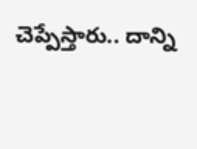చెప్పేస్తారు.. దాన్ని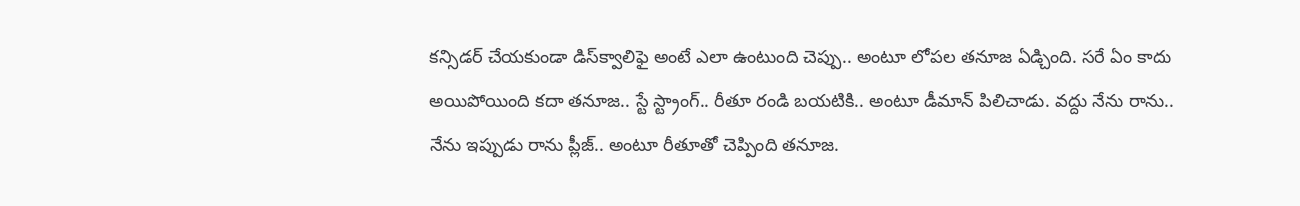కన్సిడర్ చేయకుండా డిస్‌క్వాలిఫై అంటే ఎలా ఉంటుంది చెప్పు.. అంటూ లోపల తనూజ ఏడ్చింది. సరే ఏం కాదు అయిపోయింది కదా తనూజ.. స్టే స్ట్రాంగ్.. రీతూ రండి బయటికి.. అంటూ డీమాన్ పిలిచాడు. వద్దు నేను రాను.. నేను ఇప్పుడు రాను ప్లీజ్.. అంటూ రీతూతో చెప్పింది తనూజ.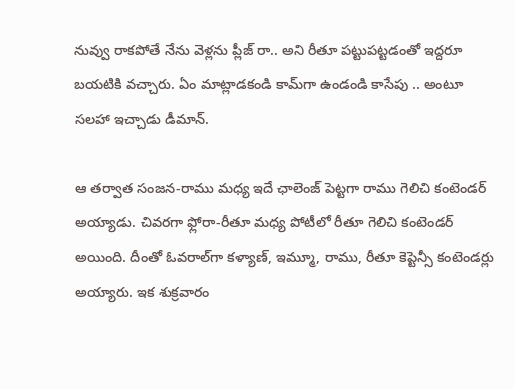నువ్వు రాకపోతే నేను వెళ్లను ప్లీజ్ రా.. అని రీతూ పట్టుపట్టడంతో ఇద్దరూ బయటికి వచ్చారు. ఏం మాట్లాడకండి కామ్‌గా ఉండండి కాసేపు .. అంటూ సలహా ఇచ్చాడు డీమాన్.

ఆ తర్వాత సంజన-రాము మధ్య ఇదే ఛాలెంజ్ పెట్టగా రాము గెలిచి కంటెండర్ అయ్యాడు. చివరగా ఫ్లోరా-రీతూ మధ్య పోటీలో రీతూ గెలిచి కంటెండర్‌ అయింది. దీంతో ఓవరాల్‌గా కళ్యాణ్, ఇమ్మూ, రాము, రీతూ కెప్టెన్సీ కంటెండర్లు అయ్యారు. ఇక శుక్రవారం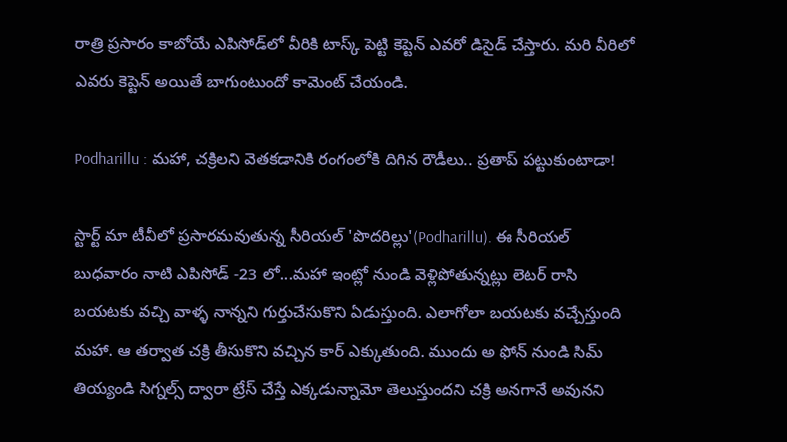రాత్రి ప్రసారం కాబోయే ఎపిసోడ్‌లో వీరికి టాస్క్ పెట్టి కెప్టెన్ ఎవరో డిసైడ్ చేస్తారు. మరి వీరిలో ఎవరు కెప్టెన్ అయితే బాగుంటుందో కామెంట్ చేయండి.

Podharillu : మహా, చక్రిలని వెతకడానికి రంగంలోకి దిగిన రౌడీలు.. ప్రతాప్ పట్టుకుంటాడా!

స్టార్ట్ మా టీవీలో ప్రసారమవుతున్న సీరియల్ 'పొదరిల్లు'(Podharillu). ఈ సీరియల్ బుధవారం నాటి ఎపిసోడ్ -23 లో...మహా ఇంట్లో నుండి వెళ్లిపోతున్నట్లు లెటర్ రాసి బయటకు వచ్చి వాళ్ళ నాన్నని గుర్తుచేసుకొని ఏడుస్తుంది. ఎలాగోలా బయటకు వచ్చేస్తుంది మహా. ఆ తర్వాత చక్రి తీసుకొని వచ్చిన కార్ ఎక్కుతుంది. ముందు అ ఫోన్ నుండి సిమ్ తియ్యండి సిగ్నల్స్ ద్వారా ట్రేస్ చేస్తే ఎక్కడున్నామో తెలుస్తుందని చక్రి అనగానే అవునని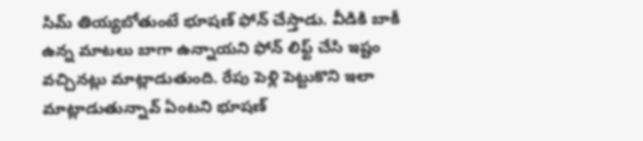సిమ్ తియ్యబోతుంటే భూషణ్ ఫోన్ చేస్తాడు. వీడికి బాకీ ఉన్న మాటలు బాగా ఉన్నాయని ఫోన్ లిఫ్ట్ చేసి ఇష్టం వచ్చినట్లు మాట్లాడుతుంది. రేపు పెళ్లి పెట్టుకొని ఇలా మాట్లాడుతున్నావ్ ఏంటని భూషణ్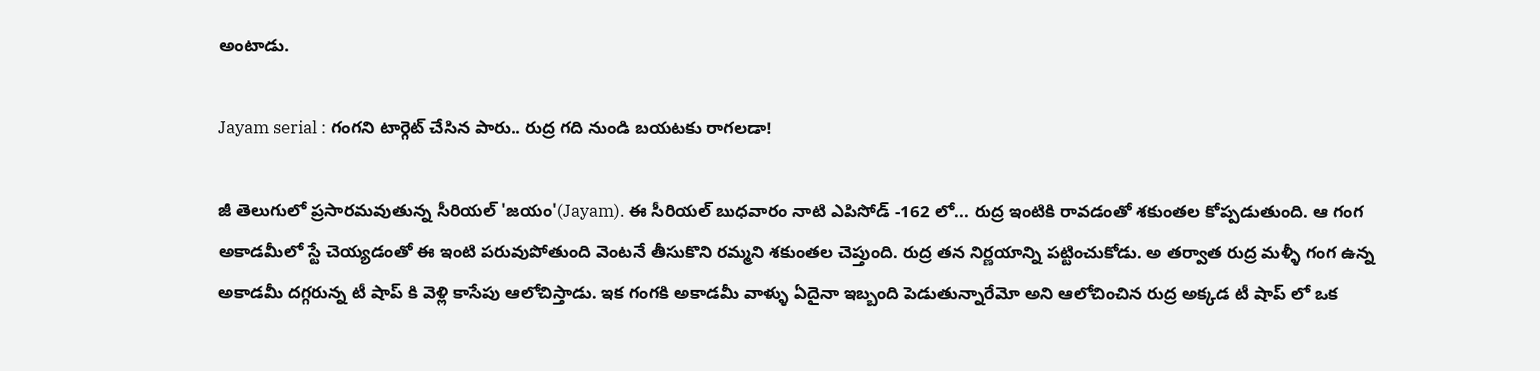అంటాడు.

Jayam serial : గంగని టార్గెట్ చేసిన పారు.. రుద్ర గది నుండి బయటకు రాగలడా!

జీ తెలుగులో ప్రసారమవుతున్న సీరియల్ 'జయం'(Jayam). ఈ సీరియల్ బుధవారం నాటి ఎపిసోడ్ -162 లో... రుద్ర ఇంటికి రావడంతో శకుంతల కోప్పడుతుంది. ఆ గంగ అకాడమీలో స్టే చెయ్యడంతో ఈ ఇంటి పరువుపోతుంది వెంటనే తీసుకొని రమ్మని శకుంతల చెప్తుంది. రుద్ర తన నిర్ణయాన్ని పట్టించుకోడు. అ తర్వాత రుద్ర మళ్ళీ గంగ ఉన్న అకాడమీ దగ్గరున్న టీ షాప్ కి వెళ్లి కాసేపు ఆలోచిస్తాడు. ఇక గంగకి అకాడమీ వాళ్ళు ఏదైనా ఇబ్బంది పెడుతున్నారేమో అని ఆలోచించిన రుద్ర అక్కడ టీ షాప్ లో ఒక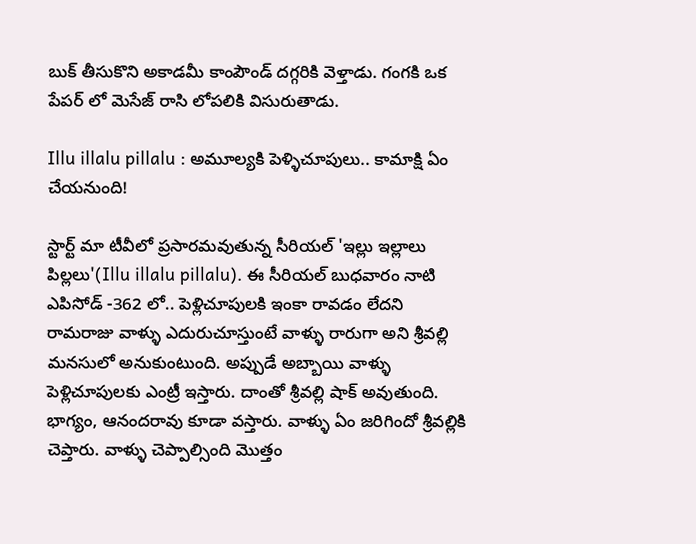బుక్ తీసుకొని అకాడమీ కాంపౌండ్ దగ్గరికి వెళ్తాడు. గంగకి ఒక పేపర్ లో మెసేజ్ రాసి లోపలికి విసురుతాడు.

Illu illalu pillalu : అమూల్యకి పెళ్ళిచూపులు.. కామాక్షి ఏం చేయనుంది!

స్టార్ట్ మా టీవీలో ప్రసారమవుతున్న సీరియల్ 'ఇల్లు ఇల్లాలు పిల్లలు'(Illu illalu pillalu). ఈ సీరియల్ బుధవారం నాటి ఎపిసోడ్ -362 లో.. పెళ్లిచూపులకి ఇంకా రావడం లేదని రామరాజు వాళ్ళు ఎదురుచూస్తుంటే వాళ్ళు రారుగా అని శ్రీవల్లి మనసులో అనుకుంటుంది. అప్పుడే అబ్బాయి వాళ్ళు పెళ్లిచూపులకు ఎంట్రీ ఇస్తారు‌. దాంతో శ్రీవల్లి షాక్ అవుతుంది. భాగ్యం, ఆనందరావు కూడా వస్తారు. వాళ్ళు ఏం జరిగిందో శ్రీవల్లికి చెప్తారు. వాళ్ళు చెప్పాల్సింది మొత్తం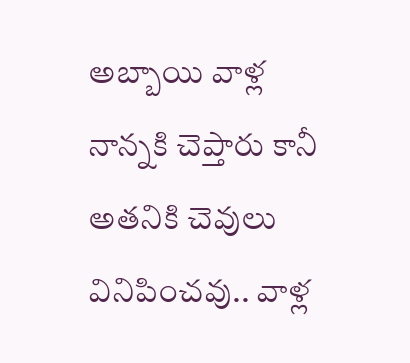అబ్బాయి వాళ్ల నాన్నకి చెప్తారు కానీ అతనికి చెవులు వినిపించవు.. వాళ్ల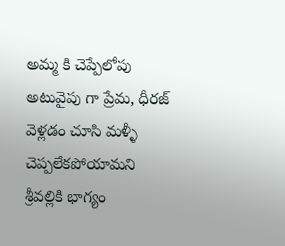అమ్మ కి చెప్పేలోపు అటువైపు గా ప్రేమ, ధీరజ్ వెళ్లడం చూసి మళ్ళీ చెప్పలేకపోయామని శ్రీవల్లికి భాగ్యం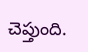చెప్తుంది.